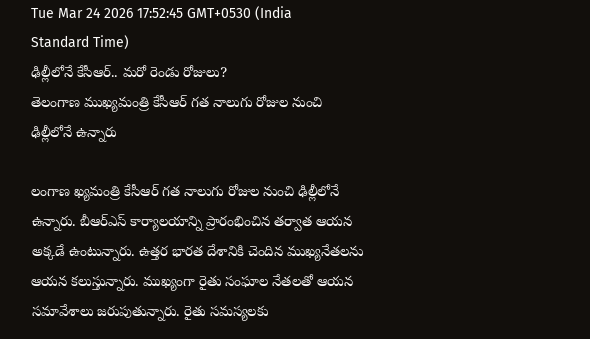Tue Mar 24 2026 17:52:45 GMT+0530 (India Standard Time)
ఢిల్లీలోనే కేసీఆర్.. మరో రెండు రోజులు?
తెలంగాణ ముఖ్యమంత్రి కేసీఆర్ గత నాలుగు రోజుల నుంచి ఢిల్లీలోనే ఉన్నారు

లంగాణ ఖ్యమంత్రి కేసీఆర్ గత నాలుగు రోజుల నుంచి ఢిల్లీలోనే ఉన్నారు. బీఆర్ఎస్ కార్యాలయాన్ని ప్రారంభించిన తర్వాత ఆయన అక్కడే ఉంటున్నారు. ఉత్తర భారత దేశానికి చెందిన ముఖ్యనేతలను ఆయన కలుస్తున్నారు. ముఖ్యంగా రైతు సంఘాల నేతలతో ఆయన సమావేశాలు జరుపుతున్నారు. రైతు సమస్యలకు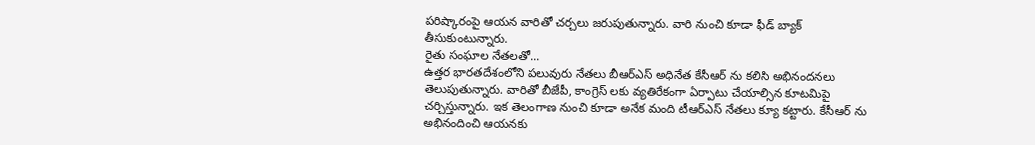పరిష్కారంపై ఆయన వారితో చర్చలు జరుపుతున్నారు. వారి నుంచి కూడా ఫీడ్ బ్యాక్ తీసుకుంటున్నారు.
రైతు సంఘాల నేతలతో...
ఉత్తర భారతదేశంలోని పలువురు నేతలు బీఆర్ఎస్ అధినేత కేసీఆర్ ను కలిసి అభినందనలు తెలుపుతున్నారు. వారితో బీజేపీ, కాంగ్రెస్ లకు వ్యతిరేకంగా ఏర్పాటు చేయాల్సిన కూటమిపై చర్చిస్తున్నారు. ఇక తెలంగాణ నుంచి కూడా అనేక మంది టీఆర్ఎస్ నేతలు క్యూ కట్టారు. కేసీఆర్ ను అభినందించి ఆయనకు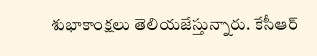శుభాకాంక్షలు తెలియజేస్తున్నారు. కేసీఆర్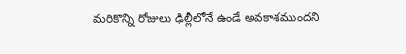మరికొన్ని రోజులు ఢిల్లీలోనే ఉండే అవకాశముందని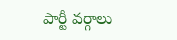పార్టీ వర్గాలు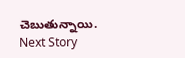చెబుతున్నాయి.
Next Story